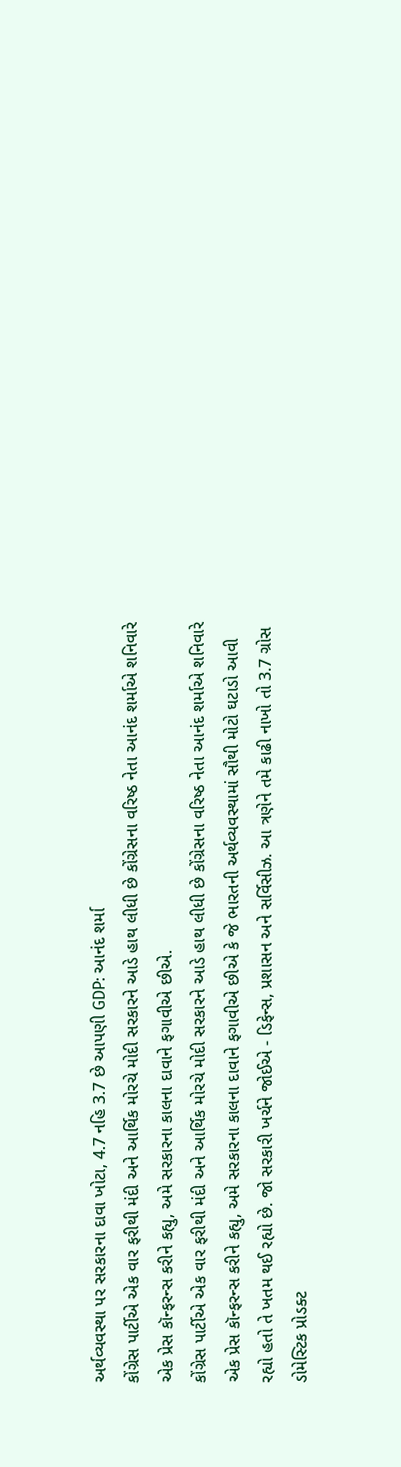અર્થવ્યવસ્થા પર સરકારના દાવા ખોટા, 4.7 નહિ 3.7 છે આપણી GDP: આનંદ શર્મા
કોંગ્રેસ પાર્ટીએ એક વાર ફરીથી મંદી અને આર્થિક મોરચે મોદી સરકારને આડે હાથ લીધી છે કોંગ્રેસના વરિષ્ઠ નેતા આનંદ શર્માએ શનિવારે એક પ્રેસ કૉન્ફરન્સ કરીને કહ્યુ, અમે સરકારના કાલના દાવાને ફગાવીએ છીએ.
કોંગ્રેસ પાર્ટીએ એક વાર ફરીથી મંદી અને આર્થિક મોરચે મોદી સરકારને આડે હાથ લીધી છે કોંગ્રેસના વરિષ્ઠ નેતા આનંદ શર્માએ શનિવારે એક પ્રેસ કૉન્ફરન્સ કરીને કહ્યુ, અમે સરકારના કાલના દાવાને ફગાવીએ છીએ કે જે ભારતની અર્થવ્યવસ્થામાં સૌથી મોટો ઘટાડો આવી રહ્યો હતો તે ખતમ થઈ રહ્યો છે. જો સરકારી ખર્ચને જોઈએ - ડિફેન્સ, પ્રશાસન અને સર્વિસીઝ. આ ત્રણેને તમે કાઢી નાખો તો 3.7 ગ્રોસ ડોમેસ્ટિક પ્રોડક્ટ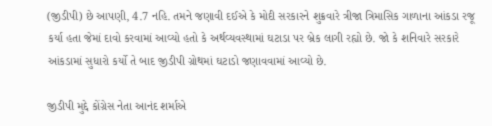(જીડીપી) છે આપણી, 4.7 નહિ. તમને જણાવી દઈએ કે મોદી સરકારને શુક્રવારે ત્રીજા ત્રિમાસિક ગાળાના આંકડા રજૂ કર્યા હતા જેમાં દાવો કરવામાં આવ્યો હતો કે અર્થવ્યવસ્થામાં ઘટાડા પર બ્રેક લાગી રહ્યો છે. જો કે શનિવારે સરકારે આંકડામાં સુધારો કર્યો તે બાદ જીડીપી ગ્રોથમાં ઘટાડો જણાવવામાં આવ્યો છે.

જીડીપી મુદ્દે કોંગ્રેસ નેતા આનંદ શર્માએ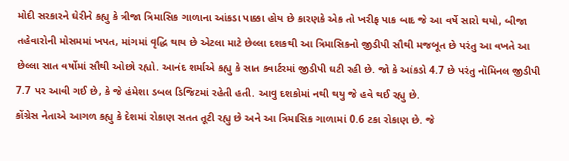મોદી સરકારને ઘેરીને કહ્યુ કે ત્રીજા ત્રિમાસિક ગાળાના આંકડા પાક્કા હોય છે કારણકે એક તો ખરીફ પાક બાદ જે આ વર્ષે સારો થયો, બીજા તહેવારોની મોસમમાં ખપત, માંગમાં વૃદ્ધિ થાય છે એટલા માટે છેલ્લા દશકથી આ ત્રિમાસિકનો જીડીપી સૌથી મજબૂત છે પરંતુ આ વખતે આ છેલ્લા સાત વર્ષોમાં સૌથી ઓછો રહ્યો. આનંદ શર્માએ કહ્યુ કે સાત ક્વાર્ટરમાં જીડીપી ઘટી રહી છે. જો કે આંકડો 4.7 છે પરંતુ નૉમિનલ જીડીપી 7.7 પર આવી ગઈ છે, કે જે હંમેશા ડબલ ડિજિટમાં રહેતી હતી. આવુ દશકોમાં નથી થયુ જે હવે થઈ રહ્યુ છે.
કોંગ્રેસ નેતાએ આગળ કહ્યુ કે દેશમાં રોકાણ સતત તૂટી રહ્યુ છે અને આ ત્રિમાસિક ગાળામાં 0.6 ટકા રોકાણ છે. જે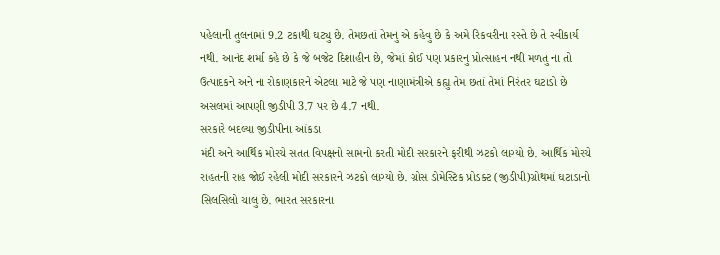પહેલાની તુલનામાં 9.2 ટકાથી ઘટ્યુ છે. તેમછતાં તેમનુ એ કહેવુ છે કે અમે રિકવરીના રસ્તે છે તે સ્વીકાર્ય નથી. આનંદ શર્મા કહે છે કે જે બજેટ દિશાહીન છે, જેમાં કોઈ પણ પ્રકારનુ પ્રોત્સાહન નથી મળતુ ના તો ઉત્પાદકને અને ના રોકાણકારને એટલા માટે જે પણ નાણામંત્રીએ કહ્યુ તેમ છતાં તેમાં નિરંતર ઘટાડો છે અસલમાં આપણી જીડીપી 3.7 પર છે 4.7 નથી.
સરકારે બદલ્યા જીડીપીના આંકડા
મંદી અને આર્થિક મોરચે સતત વિપક્ષનો સામનો કરતી મોદી સરકારને ફરીથી ઝટકો લાગ્યો છે. આર્થિક મોરચે રાહતની રાહ જોઈ રહેલી મોદી સરકારને ઝટકો લાગ્યો છે. ગ્રોસ ડોમેસ્ટિક પ્રોડક્ટ (જીડીપી)ગ્રોથમાં ઘટાડાનો સિલસિલો ચાલુ છે. ભારત સરકારના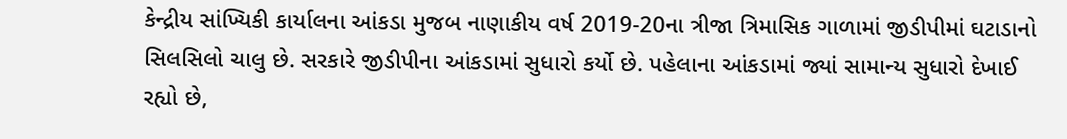કેન્દ્રીય સાંખ્યિકી કાર્યાલના આંકડા મુજબ નાણાકીય વર્ષ 2019-20ના ત્રીજા ત્રિમાસિક ગાળામાં જીડીપીમાં ઘટાડાનો સિલસિલો ચાલુ છે. સરકારે જીડીપીના આંકડામાં સુધારો કર્યો છે. પહેલાના આંકડામાં જ્યાં સામાન્ય સુધારો દેખાઈ રહ્યો છે,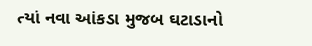ત્યાં નવા આંકડા મુજબ ઘટાડાનો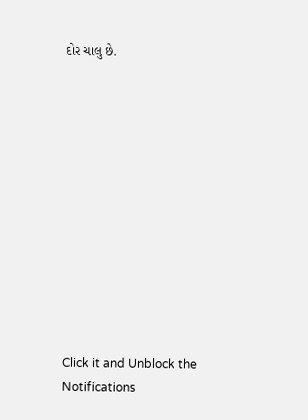દોર ચાલુ છે.












Click it and Unblock the Notifications